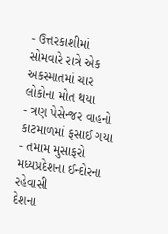- ઉત્તરકાશીમાં સોમવારે રાત્રે એક અકસ્માતમાં ચાર લોકોના મોત થયા
- ત્રણ પેસેન્જર વાહનો કાટમાળમાં ફસાઈ ગયા
- તમામ મુસાફરો મધ્યપ્રદેશના ઈન્દોરના રહેવાસી
દેશના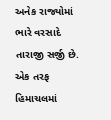અનેક રાજ્યોમાં ભારે વરસાદે તારાજી સર્જી છે. એક તરફ હિમાચલમાં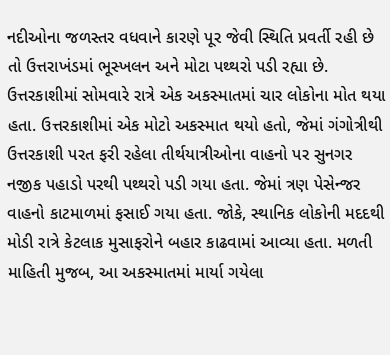નદીઓના જળસ્તર વધવાને કારણે પૂર જેવી સ્થિતિ પ્રવર્તી રહી છે તો ઉત્તરાખંડમાં ભૂસ્ખલન અને મોટા પથ્થરો પડી રહ્યા છે. ઉત્તરકાશીમાં સોમવારે રાત્રે એક અકસ્માતમાં ચાર લોકોના મોત થયા હતા. ઉત્તરકાશીમાં એક મોટો અકસ્માત થયો હતો, જેમાં ગંગોત્રીથી ઉત્તરકાશી પરત ફરી રહેલા તીર્થયાત્રીઓના વાહનો પર સુનગર નજીક પહાડો પરથી પથ્થરો પડી ગયા હતા. જેમાં ત્રણ પેસેન્જર વાહનો કાટમાળમાં ફસાઈ ગયા હતા. જોકે, સ્થાનિક લોકોની મદદથી મોડી રાત્રે કેટલાક મુસાફરોને બહાર કાઢવામાં આવ્યા હતા. મળતી માહિતી મુજબ, આ અકસ્માતમાં માર્યા ગયેલા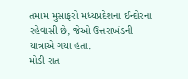તમામ મુસાફરો મધ્યપ્રદેશના ઈન્દોરના રહેવાસી છે, જેઓ ઉત્તરાખંડની યાત્રાએ ગયા હતા.
મોડી રાત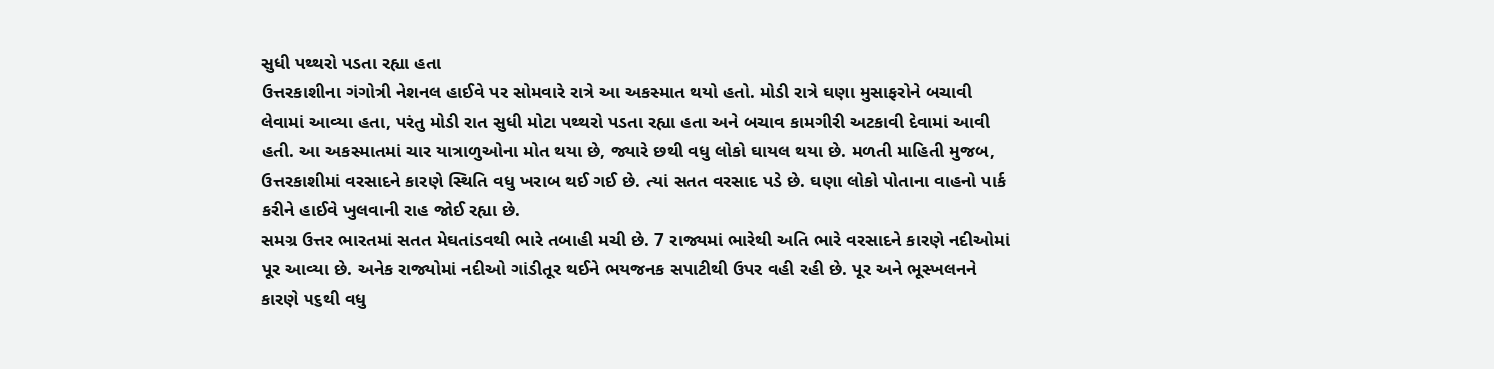સુધી પથ્થરો પડતા રહ્યા હતા
ઉત્તરકાશીના ગંગોત્રી નેશનલ હાઈવે પર સોમવારે રાત્રે આ અકસ્માત થયો હતો. મોડી રાત્રે ઘણા મુસાફરોને બચાવી લેવામાં આવ્યા હતા, પરંતુ મોડી રાત સુધી મોટા પથ્થરો પડતા રહ્યા હતા અને બચાવ કામગીરી અટકાવી દેવામાં આવી હતી. આ અકસ્માતમાં ચાર યાત્રાળુઓના મોત થયા છે, જ્યારે છથી વધુ લોકો ઘાયલ થયા છે. મળતી માહિતી મુજબ, ઉત્તરકાશીમાં વરસાદને કારણે સ્થિતિ વધુ ખરાબ થઈ ગઈ છે. ત્યાં સતત વરસાદ પડે છે. ઘણા લોકો પોતાના વાહનો પાર્ક કરીને હાઈવે ખુલવાની રાહ જોઈ રહ્યા છે.
સમગ્ર ઉત્તર ભારતમાં સતત મેઘતાંડવથી ભારે તબાહી મચી છે. 7 રાજ્યમાં ભારેથી અતિ ભારે વરસાદને કારણે નદીઓમાં પૂર આવ્યા છે. અનેક રાજ્યોમાં નદીઓ ગાંડીતૂર થઈને ભયજનક સપાટીથી ઉપર વહી રહી છે. પૂર અને ભૂસ્ખલનને કારણે ૫૬થી વધુ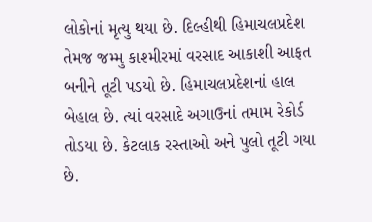લોકોનાં મૃત્યુ થયા છે. દિલ્હીથી હિમાચલપ્રદેશ તેમજ જમ્મુ કાશ્મીરમાં વરસાદ આકાશી આફત બનીને તૂટી પડયો છે. હિમાચલપ્રદેશનાં હાલ બેહાલ છે. ત્યાં વરસાદે અગાઉનાં તમામ રેકોર્ડ તોડયા છે. કેટલાક રસ્તાઓ અને પુલો તૂટી ગયા છે.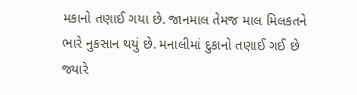મકાનો તણાઈ ગયા છે. જાનમાલ તેમજ માલ મિલકતને ભારે નુકસાન થયું છે. મનાલીમાં દુકાનો તણાઈ ગઈ છે જ્યારે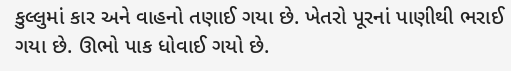કુલ્લુમાં કાર અને વાહનો તણાઈ ગયા છે. ખેતરો પૂરનાં પાણીથી ભરાઈ ગયા છે. ઊભો પાક ધોવાઈ ગયો છે.